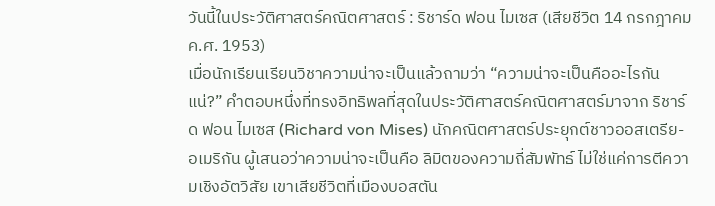วันนี้ในประวัติศาสตร์คณิตศาสตร์ : ริชาร์ด ฟอน ไมเซส (เสียชีวิต 14 กรกฎาคม ค.ศ. 1953)
เมื่อนักเรียนเรียนวิชาความน่าจะเป็นแล้วถามว่า “ความน่าจะเป็นคืออะไรกันแน่?” คำตอบหนึ่งที่ทรงอิทธิพลที่สุดในประวัติศาสตร์คณิตศาสตร์มาจาก ริชาร์ด ฟอน ไมเซส (Richard von Mises) นักคณิตศาสตร์ประยุกต์ชาวออสเตรีย-อเมริกัน ผู้เสนอว่าความน่าจะเป็นคือ ลิมิตของความถี่สัมพัทธ์ ไม่ใช่แค่การตีความเชิงอัตวิสัย เขาเสียชีวิตที่เมืองบอสตัน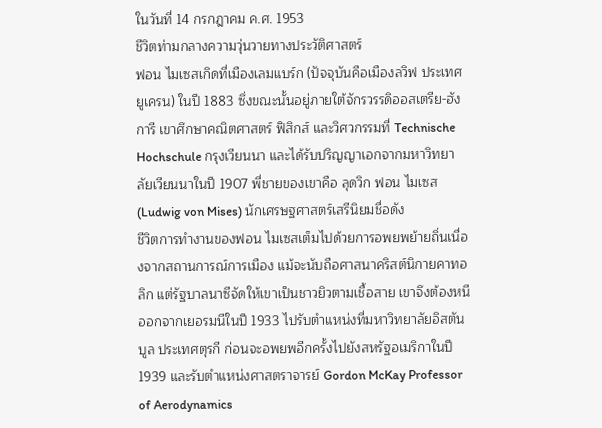ในวันที่ 14 กรกฎาคม ค.ศ. 1953
ชีวิตท่ามกลางความวุ่นวายทางประวัติศาสตร์
ฟอน ไมเซสเกิดที่เมืองเลมแบร์ก (ปัจจุบันคือเมืองลวิฟ ประเทศยูเครน) ในปี 1883 ซึ่งขณะนั้นอยู่ภายใต้จักรวรรดิออสเตรีย-ฮังการี เขาศึกษาคณิตศาสตร์ ฟิสิกส์ และวิศวกรรมที่ Technische Hochschule กรุงเวียนนา และได้รับปริญญาเอกจากมหาวิทยาลัยเวียนนาในปี 1907 พี่ชายของเขาคือ ลุดวิก ฟอน ไมเซส (Ludwig von Mises) นักเศรษฐศาสตร์เสรีนิยมชื่อดัง
ชีวิตการทำงานของฟอน ไมเซสเต็มไปด้วยการอพยพย้ายถิ่นเนื่องจากสถานการณ์การเมือง แม้จะนับถือศาสนาคริสต์นิกายคาทอลิก แต่รัฐบาลนาซีจัดให้เขาเป็นชาวยิวตามเชื้อสาย เขาจึงต้องหนีออกจากเยอรมนีในปี 1933 ไปรับตำแหน่งที่มหาวิทยาลัยอิสตันบูล ประเทศตุรกี ก่อนจะอพยพอีกครั้งไปยังสหรัฐอเมริกาในปี 1939 และรับตำแหน่งศาสตราจารย์ Gordon McKay Professor of Aerodynamics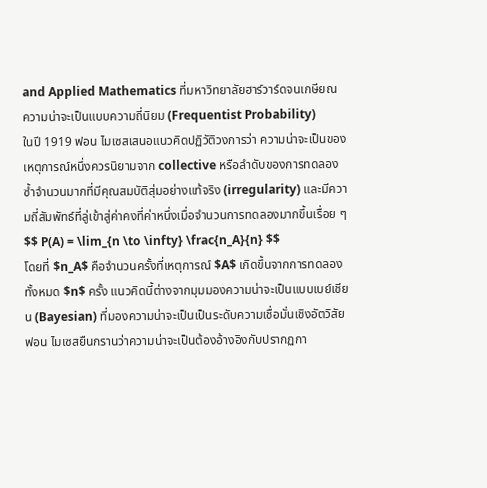and Applied Mathematics ที่มหาวิทยาลัยฮาร์วาร์ดจนเกษียณ
ความน่าจะเป็นแบบความถี่นิยม (Frequentist Probability)
ในปี 1919 ฟอน ไมเซสเสนอแนวคิดปฏิวัติวงการว่า ความน่าจะเป็นของเหตุการณ์หนึ่งควรนิยามจาก collective หรือลำดับของการทดลองซ้ำจำนวนมากที่มีคุณสมบัติสุ่มอย่างแท้จริง (irregularity) และมีความถี่สัมพัทธ์ที่ลู่เข้าสู่ค่าคงที่ค่าหนึ่งเมื่อจำนวนการทดลองมากขึ้นเรื่อย ๆ
$$ P(A) = \lim_{n \to \infty} \frac{n_A}{n} $$
โดยที่ $n_A$ คือจำนวนครั้งที่เหตุการณ์ $A$ เกิดขึ้นจากการทดลองทั้งหมด $n$ ครั้ง แนวคิดนี้ต่างจากมุมมองความน่าจะเป็นแบบเบย์เชียน (Bayesian) ที่มองความน่าจะเป็นเป็นระดับความเชื่อมั่นเชิงอัตวิสัย ฟอน ไมเซสยืนกรานว่าความน่าจะเป็นต้องอ้างอิงกับปรากฏกา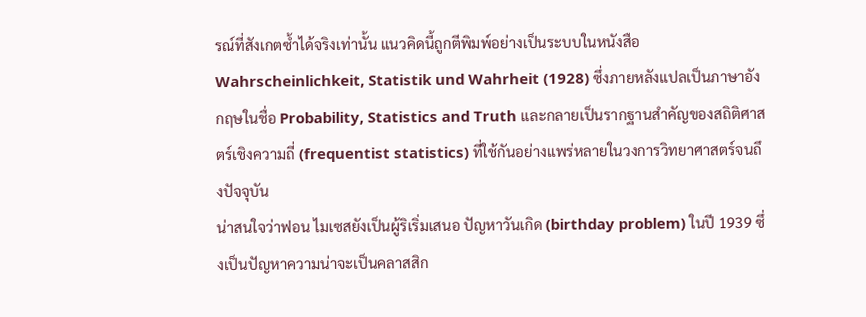รณ์ที่สังเกตซ้ำได้จริงเท่านั้น แนวคิดนี้ถูกตีพิมพ์อย่างเป็นระบบในหนังสือ Wahrscheinlichkeit, Statistik und Wahrheit (1928) ซึ่งภายหลังแปลเป็นภาษาอังกฤษในชื่อ Probability, Statistics and Truth และกลายเป็นรากฐานสำคัญของสถิติศาสตร์เชิงความถี่ (frequentist statistics) ที่ใช้กันอย่างแพร่หลายในวงการวิทยาศาสตร์จนถึงปัจจุบัน
น่าสนใจว่าฟอน ไมเซสยังเป็นผู้ริเริ่มเสนอ ปัญหาวันเกิด (birthday problem) ในปี 1939 ซึ่งเป็นปัญหาความน่าจะเป็นคลาสสิก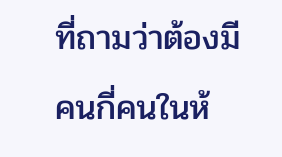ที่ถามว่าต้องมีคนกี่คนในห้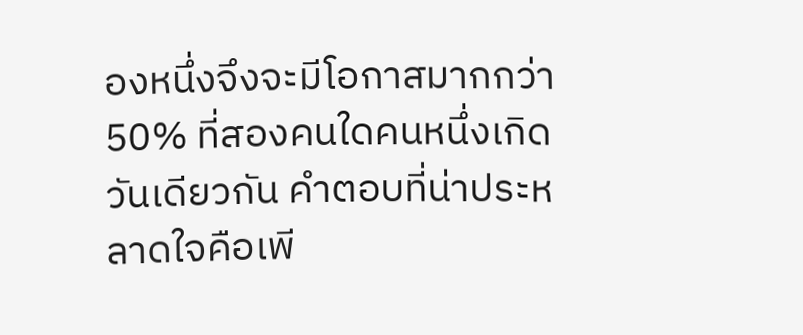องหนึ่งจึงจะมีโอกาสมากกว่า 50% ที่สองคนใดคนหนึ่งเกิดวันเดียวกัน คำตอบที่น่าประหลาดใจคือเพี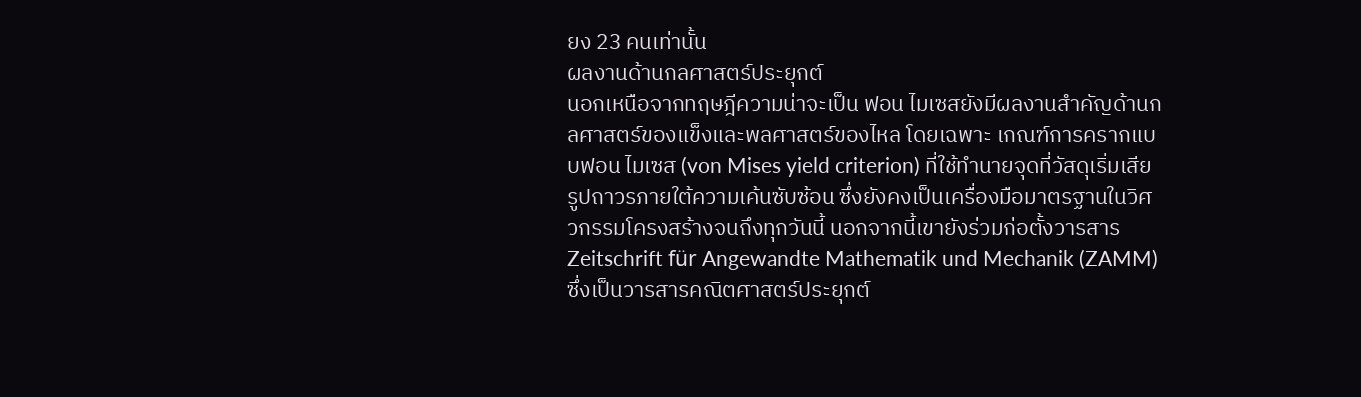ยง 23 คนเท่านั้น
ผลงานด้านกลศาสตร์ประยุกต์
นอกเหนือจากทฤษฎีความน่าจะเป็น ฟอน ไมเซสยังมีผลงานสำคัญด้านกลศาสตร์ของแข็งและพลศาสตร์ของไหล โดยเฉพาะ เกณฑ์การครากแบบฟอน ไมเซส (von Mises yield criterion) ที่ใช้ทำนายจุดที่วัสดุเริ่มเสียรูปถาวรภายใต้ความเค้นซับซ้อน ซึ่งยังคงเป็นเครื่องมือมาตรฐานในวิศวกรรมโครงสร้างจนถึงทุกวันนี้ นอกจากนี้เขายังร่วมก่อตั้งวารสาร Zeitschrift für Angewandte Mathematik und Mechanik (ZAMM) ซึ่งเป็นวารสารคณิตศาสตร์ประยุกต์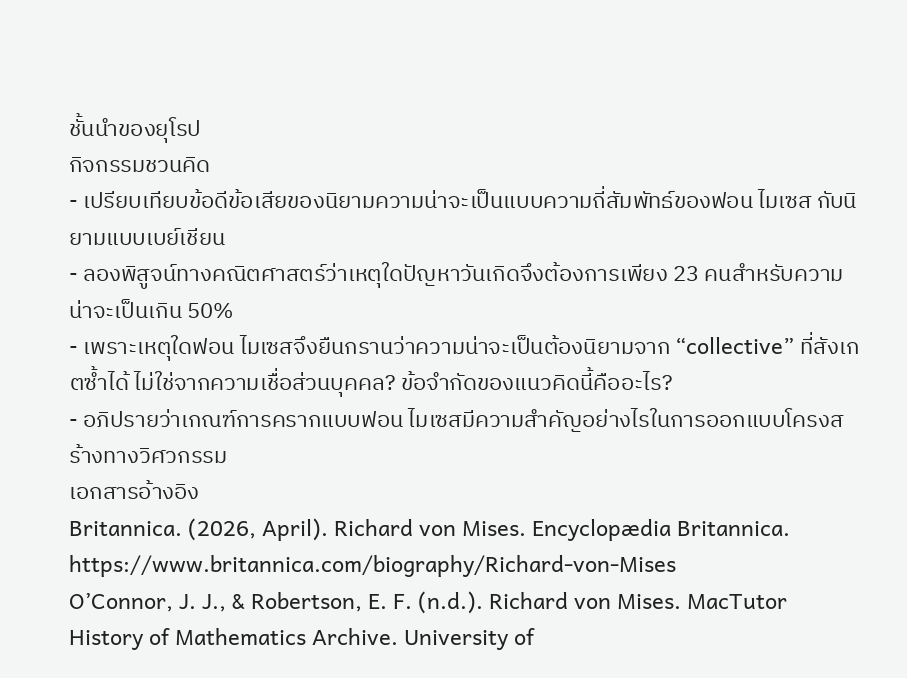ชั้นนำของยุโรป
กิจกรรมชวนคิด
- เปรียบเทียบข้อดีข้อเสียของนิยามความน่าจะเป็นแบบความถี่สัมพัทธ์ของฟอน ไมเซส กับนิยามแบบเบย์เชียน
- ลองพิสูจน์ทางคณิตศาสตร์ว่าเหตุใดปัญหาวันเกิดจึงต้องการเพียง 23 คนสำหรับความน่าจะเป็นเกิน 50%
- เพราะเหตุใดฟอน ไมเซสจึงยืนกรานว่าความน่าจะเป็นต้องนิยามจาก “collective” ที่สังเกตซ้ำได้ ไม่ใช่จากความเชื่อส่วนบุคคล? ข้อจำกัดของแนวคิดนี้คืออะไร?
- อภิปรายว่าเกณฑ์การครากแบบฟอน ไมเซสมีความสำคัญอย่างไรในการออกแบบโครงสร้างทางวิศวกรรม
เอกสารอ้างอิง
Britannica. (2026, April). Richard von Mises. Encyclopædia Britannica. https://www.britannica.com/biography/Richard-von-Mises
O’Connor, J. J., & Robertson, E. F. (n.d.). Richard von Mises. MacTutor History of Mathematics Archive. University of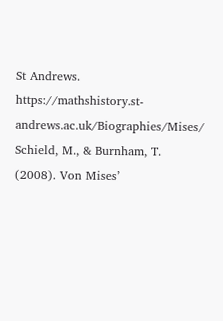St Andrews. https://mathshistory.st-andrews.ac.uk/Biographies/Mises/
Schield, M., & Burnham, T. (2008). Von Mises’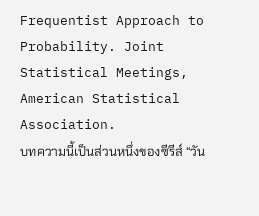Frequentist Approach to Probability. Joint Statistical Meetings, American Statistical Association.
บทความนี้เป็นส่วนหนึ่งของซีรีส์ “วัน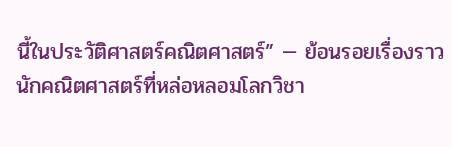นี้ในประวัติศาสตร์คณิตศาสตร์” — ย้อนรอยเรื่องราวนักคณิตศาสตร์ที่หล่อหลอมโลกวิชา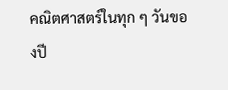คณิตศาสตร์ในทุก ๆ วันของปี